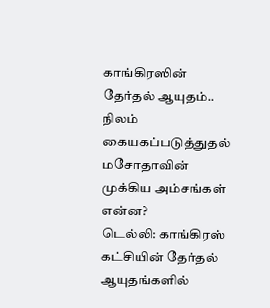காங்கிரஸின் தேர்தல் ஆயுதம்.. நிலம் கையகப்படுத்துதல் மசோதாவின் முக்கிய அம்சங்கள் என்ன?
டெல்லி: காங்கிரஸ் கட்சியின் தேர்தல் ஆயுதங்களில்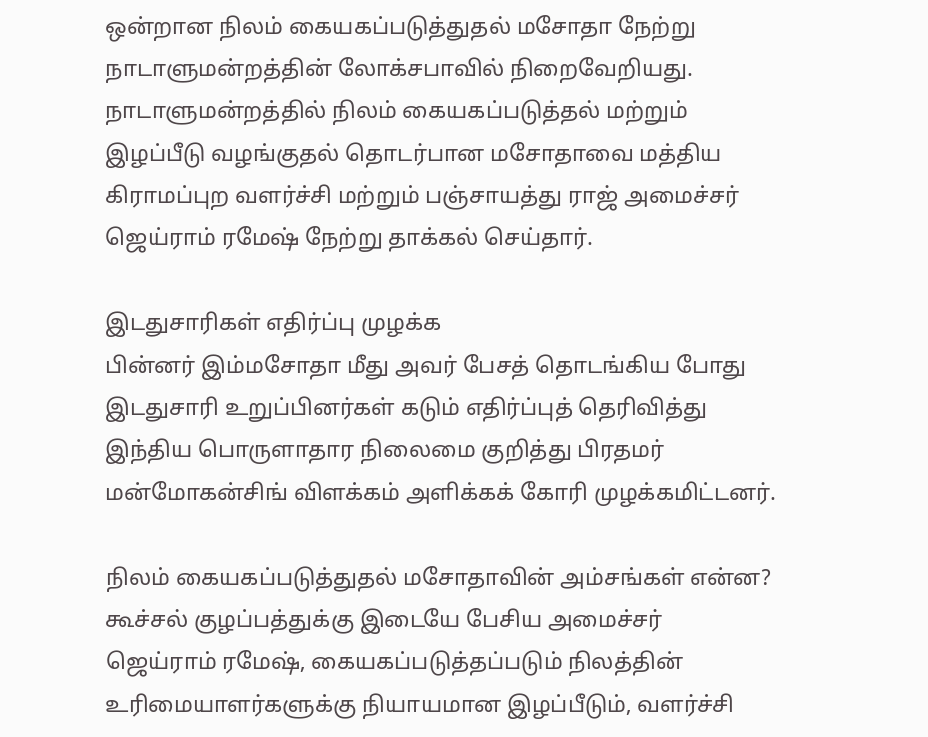ஒன்றான நிலம் கையகப்படுத்துதல் மசோதா நேற்று நாடாளுமன்றத்தின் லோக்சபாவில் நிறைவேறியது.
நாடாளுமன்றத்தில் நிலம் கையகப்படுத்தல் மற்றும் இழப்பீடு வழங்குதல் தொடர்பான மசோதாவை மத்திய கிராமப்புற வளர்ச்சி மற்றும் பஞ்சாயத்து ராஜ் அமைச்சர் ஜெய்ராம் ரமேஷ் நேற்று தாக்கல் செய்தார்.

இடதுசாரிகள் எதிர்ப்பு முழக்க
பின்னர் இம்மசோதா மீது அவர் பேசத் தொடங்கிய போது இடதுசாரி உறுப்பினர்கள் கடும் எதிர்ப்புத் தெரிவித்து இந்திய பொருளாதார நிலைமை குறித்து பிரதமர் மன்மோகன்சிங் விளக்கம் அளிக்கக் கோரி முழக்கமிட்டனர்.

நிலம் கையகப்படுத்துதல் மசோதாவின் அம்சங்கள் என்ன?
கூச்சல் குழப்பத்துக்கு இடையே பேசிய அமைச்சர் ஜெய்ராம் ரமேஷ், கையகப்படுத்தப்படும் நிலத்தின் உரிமையாளர்களுக்கு நியாயமான இழப்பீடும், வளர்ச்சி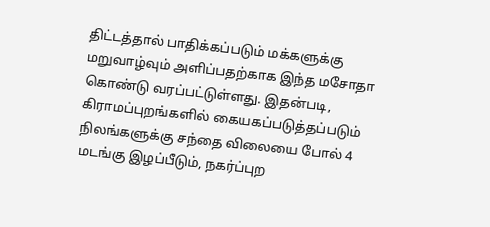திட்டத்தால் பாதிக்கப்படும் மக்களுக்கு மறுவாழ்வும் அளிப்பதற்காக இந்த மசோதா கொண்டு வரப்பட்டுள்ளது. இதன்படி, கிராமப்புறங்களில் கையகப்படுத்தப்படும் நிலங்களுக்கு சந்தை விலையை போல் 4 மடங்கு இழப்பீடும், நகர்ப்புற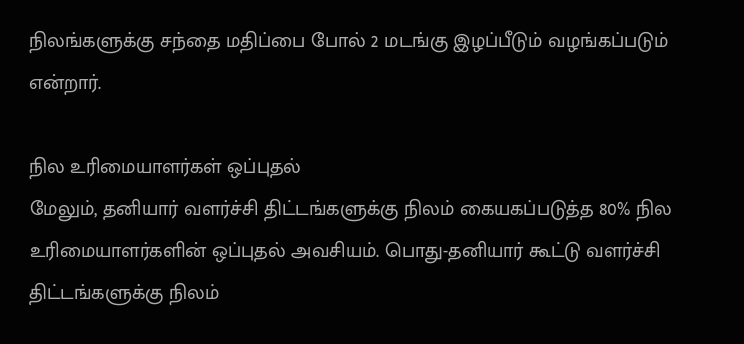நிலங்களுக்கு சந்தை மதிப்பை போல் 2 மடங்கு இழப்பீடும் வழங்கப்படும் என்றார்.

நில உரிமையாளர்கள் ஒப்புதல்
மேலும், தனியார் வளர்ச்சி திட்டங்களுக்கு நிலம் கையகப்படுத்த 80% நில உரிமையாளர்களின் ஒப்புதல் அவசியம். பொது-தனியார் கூட்டு வளர்ச்சி திட்டங்களுக்கு நிலம்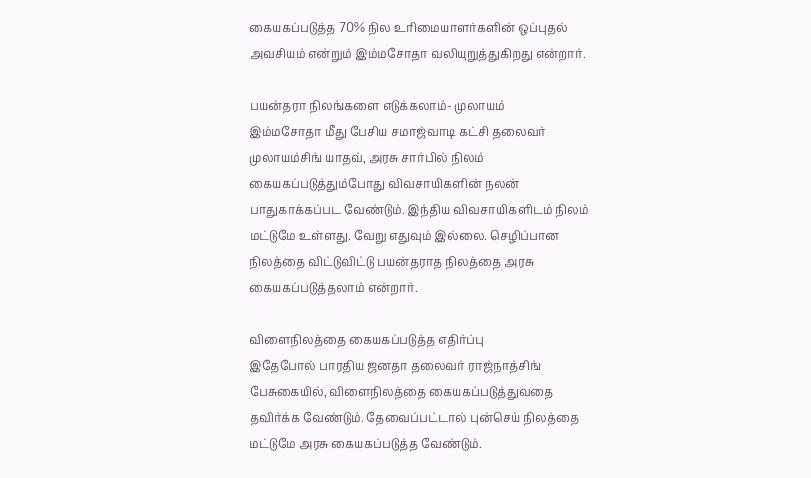கையகப்படுத்த 70% நில உரிமையாளர்களின் ஒப்புதல் அவசியம் என்றும் இம்மசோதா வலியுறுத்துகிறது என்றார்.

பயன்தரா நிலங்களை எடுக்கலாம்- முலாயம்
இம்மசோதா மீது பேசிய சமாஜ்வாடி கட்சி தலைவர் முலாயம்சிங் யாதவ், அரசு சார்பில் நிலம் கையகப்படுத்தும்போது விவசாயிகளின் நலன் பாதுகாக்கப்பட வேண்டும். இந்திய விவசாயிகளிடம் நிலம் மட்டுமே உள்ளது. வேறு எதுவும் இல்லை. செழிப்பான நிலத்தை விட்டுவிட்டு பயன்தராத நிலத்தை அரசு கையகப்படுத்தலாம் என்றார்.

விளைநிலத்தை கையகப்படுத்த எதிர்ப்பு
இதேபோல் பாரதிய ஜனதா தலைவர் ராஜ்நாத்சிங் பேசுகையில், விளைநிலத்தை கையகப்படுத்துவதை தவிர்க்க வேண்டும். தேவைப்பட்டால் புன்செய் நிலத்தை மட்டுமே அரசு கையகப்படுத்த வேண்டும்.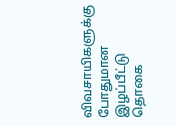விவசாயிகளுக்கு போதுமான இழப்பீட்டு தொகை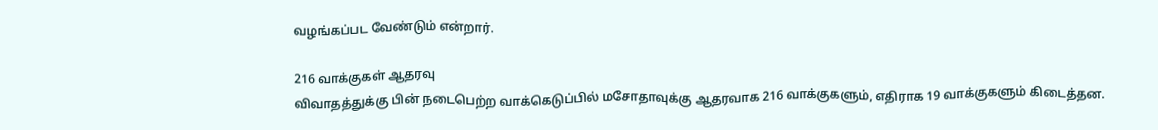வழங்கப்பட வேண்டும் என்றார்.

216 வாக்குகள் ஆதரவு
விவாதத்துக்கு பின் நடைபெற்ற வாக்கெடுப்பில் மசோதாவுக்கு ஆதரவாக 216 வாக்குகளும், எதிராக 19 வாக்குகளும் கிடைத்தன.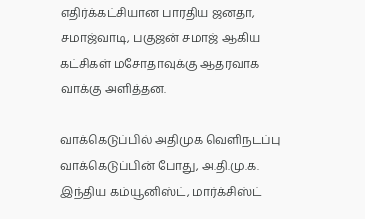எதிர்க்கட்சியான பாரதிய ஜனதா, சமாஜ்வாடி, பகுஜன் சமாஜ் ஆகிய கட்சிகள் மசோதாவுக்கு ஆதரவாக வாக்கு அளித்தன.

வாக்கெடுப்பில் அதிமுக வெளிநடப்பு
வாக்கெடுப்பின் போது, அ.தி.மு.க. இந்திய கம்யூனிஸ்ட், மார்க்சிஸ்ட்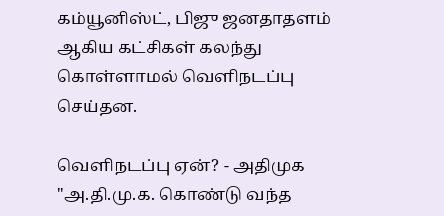கம்யூனிஸ்ட், பிஜு ஜனதாதளம் ஆகிய கட்சிகள் கலந்து கொள்ளாமல் வெளிநடப்பு செய்தன.

வெளிநடப்பு ஏன்? - அதிமுக
"அ.தி.மு.க. கொண்டு வந்த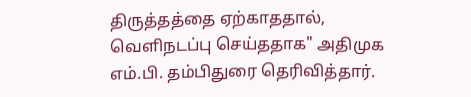திருத்தத்தை ஏற்காததால், வெளிநடப்பு செய்ததாக" அதிமுக எம்.பி. தம்பிதுரை தெரிவித்தார்.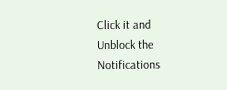Click it and Unblock the Notifications